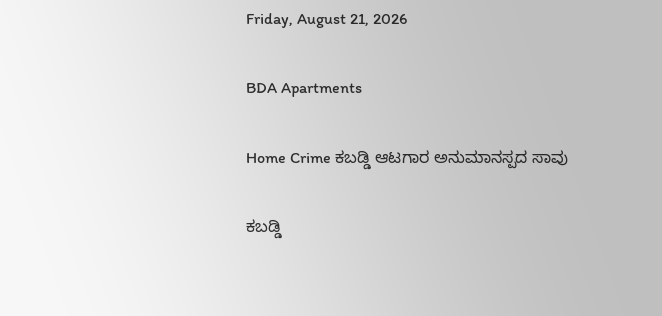Friday, August 21, 2026

BDA Apartments

Home Crime ಕಬ‍ಡ್ಡಿ ಆಟಗಾರ ಅನುಮಾನಸ್ಪದ ಸಾವು

ಕಬ‍ಡ್ಡಿ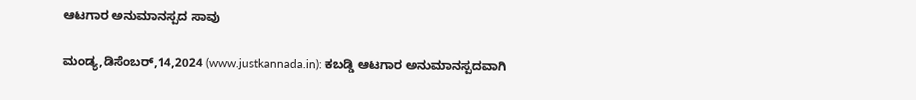ಆಟಗಾರ ಅನುಮಾನಸ್ಪದ ಸಾವು

ಮಂಡ್ಯ,ಡಿಸೆಂಬರ್,14,2024 (www.justkannada.in): ಕಬಡ್ಡಿ ಆಟಗಾರ ಅನುಮಾನಸ್ಪದವಾಗಿ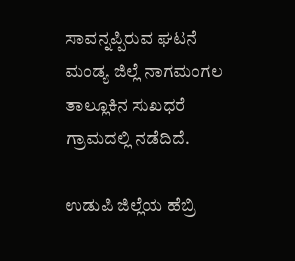ಸಾವನ್ನಪ್ಪಿರುವ ಘಟನೆ ಮಂಡ್ಯ ಜಿಲ್ಲೆ ನಾಗಮಂಗಲ ತಾಲ್ಲೂಕಿನ ಸುಖಧರೆ ಗ್ರಾಮದಲ್ಲಿ ನಡೆದಿದೆ.

ಉಡುಪಿ ಜಿಲ್ಲೆಯ ಹೆಬ್ರಿ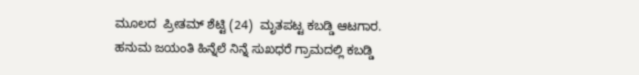ಮೂಲದ  ಪ್ರೀತಮ್ ಶೆಟ್ಟಿ (24)  ಮೃತಪಟ್ಟ ಕಬಡ್ಡಿ ಆಟಗಾರ. ಹನುಮ ಜಯಂತಿ ಹಿನ್ನೆಲೆ ನಿನ್ನೆ ಸುಖಧರೆ ಗ್ರಾಮದಲ್ಲಿ ಕಬಡ್ಡಿ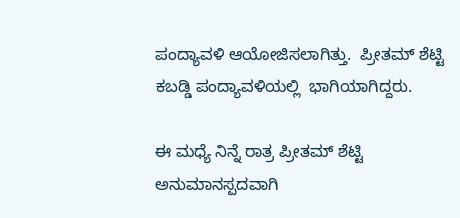ಪಂದ್ಯಾವಳಿ ಆಯೋಜಿಸಲಾಗಿತ್ತು.  ಪ್ರೀತಮ್ ಶೆಟ್ಟಿ ಕಬಡ್ಡಿ ಪಂದ್ಯಾವಳಿಯಲ್ಲಿ  ಭಾಗಿಯಾಗಿದ್ದರು.

ಈ ಮಧ್ಯೆ ನಿನ್ನೆ ರಾತ್ರ ಪ್ರೀತಮ್ ಶೆಟ್ಟಿ ಅನುಮಾನಸ್ಪದವಾಗಿ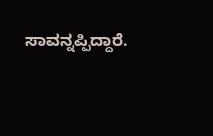ಸಾವನ್ನಪ್ಪಿದ್ದಾರೆ.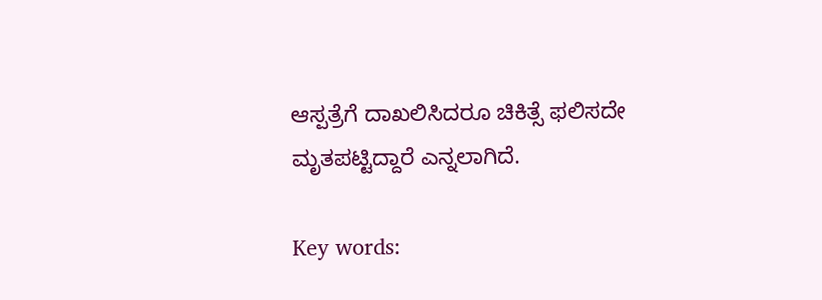ಆಸ್ಪತ್ರೆಗೆ ದಾಖಲಿಸಿದರೂ ಚಿಕಿತ್ಸೆ ಫಲಿಸದೇ ಮೃತಪಟ್ಟಿದ್ದಾರೆ ಎನ್ನಲಾಗಿದೆ.

Key words: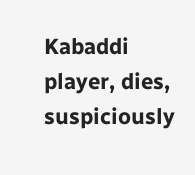Kabaddi player, dies, suspiciously